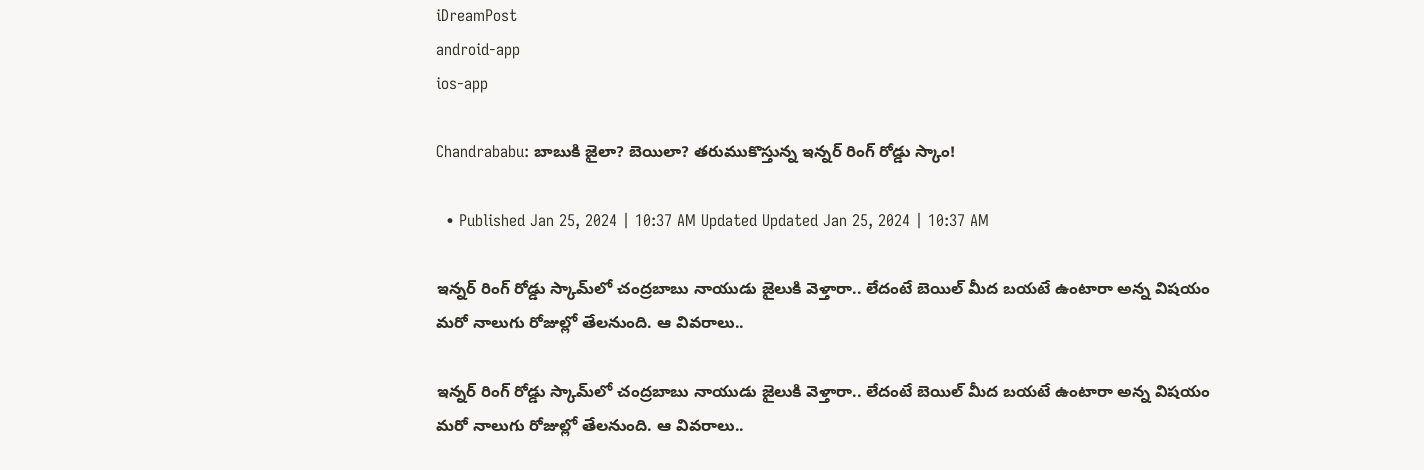iDreamPost
android-app
ios-app

Chandrababu: బాబుకి జైలా? బెయిలా? తరుముకొస్తున్న ఇన్నర్ రింగ్ రోడ్డు స్కాం!

  • Published Jan 25, 2024 | 10:37 AM Updated Updated Jan 25, 2024 | 10:37 AM

ఇన్నర్‌ రింగ్‌ రోడ్డు స్కామ్‌లో చంద్రబాబు నాయుడు జైలుకి వెళ్తారా.. లేదంటే బెయిల్‌ మీద బయటే ఉంటారా అన్న విషయం మరో నాలుగు రోజుల్లో తేలనుంది. ఆ వివరాలు..

ఇన్నర్‌ రింగ్‌ రోడ్డు స్కామ్‌లో చంద్రబాబు నాయుడు జైలుకి వెళ్తారా.. లేదంటే బెయిల్‌ మీద బయటే ఉంటారా అన్న విషయం మరో నాలుగు రోజుల్లో తేలనుంది. ఆ వివరాలు..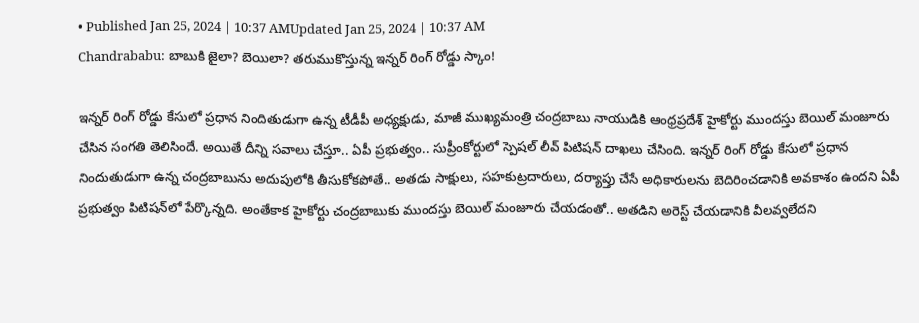• Published Jan 25, 2024 | 10:37 AMUpdated Jan 25, 2024 | 10:37 AM
Chandrababu: బాబుకి జైలా? బెయిలా? తరుముకొస్తున్న ఇన్నర్ రింగ్ రోడ్డు స్కాం!

ఇన్నర్‌ రింగ్‌ రోడ్డు కేసులో ప్రధాన నిందితుడుగా ఉన్న టీడీపీ అధ్యక్షుడు, మాజీ ముఖ్యమంత్రి చంద్రబాబు నాయుడికి ఆంధ్రప్రదేశ్‌ హైకోర్టు ముందస్తు బెయిల్‌ మంజూరు చేసిన సంగతి తెలిసిందే. అయితే దీన్ని సవాలు చేస్తూ.. ఏపీ ప్రభుత్వం.. సుప్రీంకోర్టులో స్పెషల్‌ లీవ్‌ పిటిషన్‌ దాఖలు చేసింది. ఇన్నర్‌ రింగ్‌ రోడ్డు కేసులో ప్రధాన నిందుతుడుగా ఉన్న చంద్రబాబును అదుపులోకి తీసుకోకపోతే.. అతడు సాక్షులు, సహకుట్రదారులు, దర్యాప్తు చేసే అధికారులను బెదిరించడానికి అవకాశం ఉందని ఏపీ ప్రభుత్వం పిటిషన్‌లో పేర్కొన్నది. అంతేకాక హైకోర్టు చంద్రబాబుకు ముందస్తు బెయిల్‌ మంజూరు చేయడంతో.. అతడిని అరెస్ట్‌ చేయడానికి వీలవ్వలేదని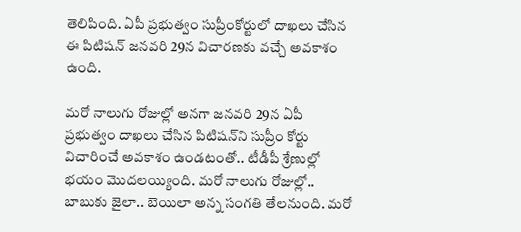తెలిపింది. ఏపీ ప్రభుత్వం సుప్రీంకోర్టులో దాఖలు చేసిన ఈ పిటిషన్‌ జనవరి 29న విచారణకు వచ్చే అవకాశం ఉంది.

మరో నాలుగు రోజుల్లో అనగా జనవరి 29న ఏపీ ప్రభుత్వం దాఖలు చేసిన పిటిషన్‌ని సుప్రీం కోర్టు విచారించే అవకాశం ఉండటంతో.. టీడీపీ శ్రేణుల్లో భయం మొదలయ్యింది. మరో నాలుగు రోజుల్లో.. బాబుకు జైలా.. బెయిలా అన్న సంగతి తేలనుంది. మరో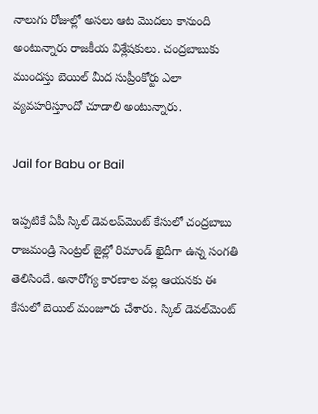నాలుగు రోజుల్లో అసలు ఆట మొదలు కానుంది అంటున్నారు రాజకీయ విశ్లేషకులు. చంద్రబాబుకు ముందస్తు బెయిల్‌ మీద సుప్రీంకోర్టు ఎలా వ్యవహరిస్తూందో చూడాలి అంటున్నారు.

Jail for Babu or Bail

ఇప్పటికే ఏపీ స్కిల్‌ డెవలప్‌మెంట్‌ కేసులో చంద్రబాబు రాజమండ్రి సెంట్రల్‌ జైల్లో రిమాండ్‌ ఖైదీగా ఉన్న సంగతి తెలిసిందే. అనారోగ్య కారణాల వల్ల ఆయనకు ఈ కేసులో బెయిల్‌ మంజూరు చేశారు. స్కిల్‌ డెవల్‌మెంట్‌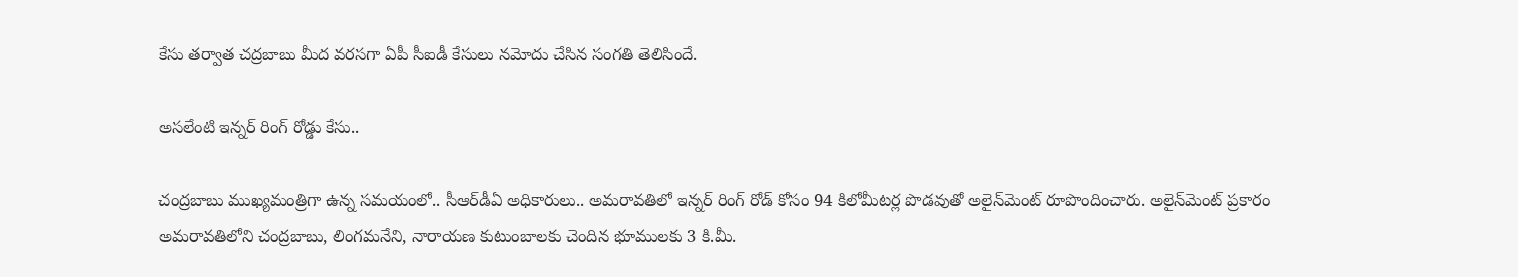కేసు తర్వాత చద్రబాబు మీద వరసగా ఏపీ సీఐడీ కేసులు నమోదు చేసిన సంగతి తెలిసిందే.

అసలేంటి ఇన్నర్‌ రింగ్‌ రోడ్డు కేసు..

చంద్రబాబు ముఖ్యమంత్రిగా ఉన్న సమయంలో.. సీఆర్‌డీఏ అధికారులు.. అమరావతిలో ఇన్నర్‌ రింగ్‌ రోడ్‌ కోసం 94 కిలోమీటర్ల పొడవుతో అలైన్‌మెంట్‌ రూపొందించారు. అలైన్‌మెంట్‌ ప్రకారం అమరావతిలోని చంద్రబాబు, లింగమనేని, నారాయణ కుటుంబాలకు చెందిన భూములకు 3 కి.మీ.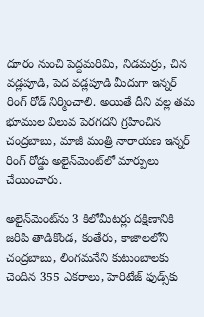దూరం నుంచి పెద్దమరిమి, నిడమర్రు, చిన వడ్లపూడి, పెద వడ్లపూడి మీదుగా ఇన్నర్‌ రింగ్‌ రోడ్‌ నిర్మించాలి. అయితే దీని వల్ల తమ భూముల విలువ పెరగదని గ్రహించిన చంద్రబాబు, మాజీ మంత్రి నారాయణ ఇన్నర్‌ రింగ్‌ రోడ్డు అలైన్‌మెంట్‌లో మార్పులు చేయించారు.

అలైన్‌మెంట్‌ను 3 కిలోమీటర్లు దక్షిణానికి జరిపి తాడికొండ, కంతేరు, కాజాలలోని చంద్రబాబు, లింగమనేని కుటుంబాలకు చెందిన 355 ఎకరాలు, హెరిటేజ్‌ ఫుడ్స్‌కు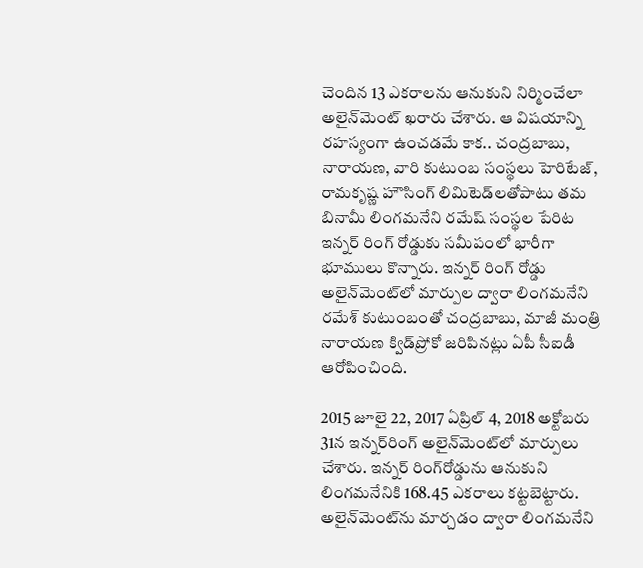చెందిన 13 ఎకరాలను ఆనుకుని నిర్మించేలా అలైన్‌మెంట్‌ ఖరారు చేశారు. ఆ విషయాన్ని రహస్యంగా ఉంచడమే కాక.. చంద్రబాబు, నారాయణ, వారి కుటుంబ సంస్థలు హెరిటేజ్, రామకృష్ణ హౌసింగ్‌ లిమిటెడ్‌లతోపాటు తమ బినామీ లింగమనేని రమేష్‌ సంస్థల పేరిట ఇన్నర్‌ రింగ్‌ రోడ్డుకు సమీపంలో భారీగా భూములు కొన్నారు. ఇన్నర్‌ రింగ్‌ రోడ్డు అలైన్‌మెంట్‌లో మార్పుల ద్వారా లింగమనేని రమేశ్‌ కుటుంబంతో చంద్రబాబు, మాజీ మంత్రి నారాయణ క్విడ్‌ప్రోకో జరిపినట్లు ఏపీ సీఐడీ ఆరోపించింది.

2015 జూలై 22, 2017 ఏప్రిల్‌ 4, 2018 అక్టోబరు 31న ఇన్నర్‌రింగ్‌ అలైన్‌మెంట్‌లో మార్పులు చేశారు. ఇన్నర్‌ రింగ్‌రోడ్డును ఆనుకుని లింగమనేనికి 168.45 ఎకరాలు కట్టబెట్టారు. అలైన్‌మెంట్‌ను మార్చడం ద్వారా లింగమనేని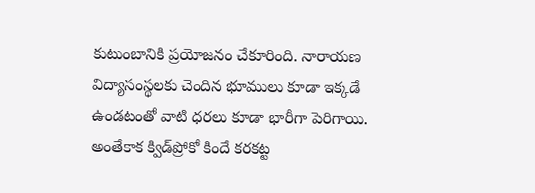కుటుంబానికి ప్రయోజనం చేకూరింది. నారాయణ విద్యాసంస్థలకు చెందిన భూములు కూడా ఇక్కడే ఉండటంతో వాటి ధరలు కూడా భారీగా పెరిగాయి. అంతేకాక క్విడ్‌ప్రోకో కిందే కరకట్ట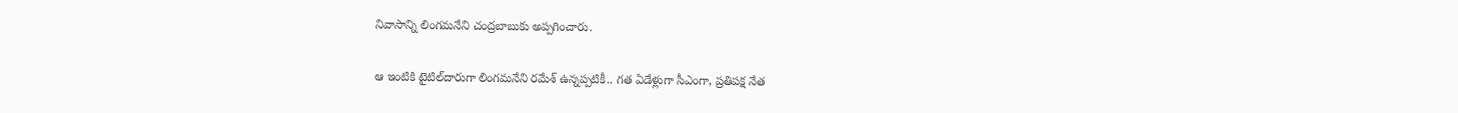నివాసాన్ని లింగమనేని చంద్రబాబుకు అప్పగించారు.

ఆ ఇంటికి టైటిల్‌దారుగా లింగమనేని రమేశ్‌ ఉన్నప్పటికీ.. గత ఏడేళ్లుగా సీఎంగా, ప్రతిపక్ష నేత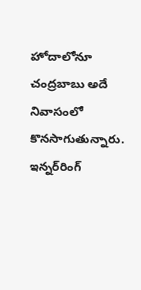హోదాలోనూ చంద్రబాబు అదే నివాసంలో కొనసాగుతున్నారు. ఇన్నర్‌రింగ్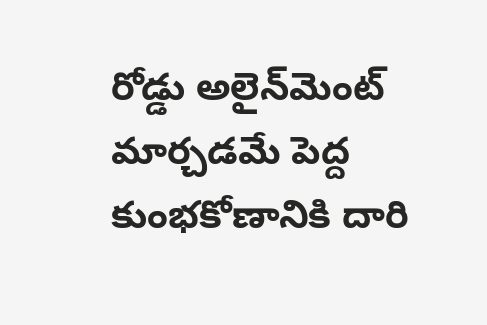రోడ్డు అలైన్‌మెంట్ మార్చడమే పెద్ద కుంభకోణానికి దారి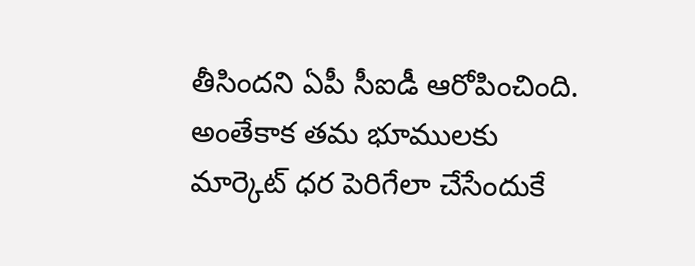తీసిందని ఏపీ సీఐడీ ఆరోపించింది. అంతేకాక తమ భూములకు మార్కెట్ ధర పెరిగేలా చేసేందుకే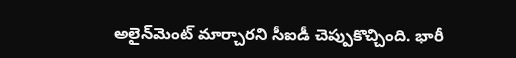అలైన్‌మెంట్ మార్చారని సీఐడీ చెప్పుకొచ్చింది. భారీ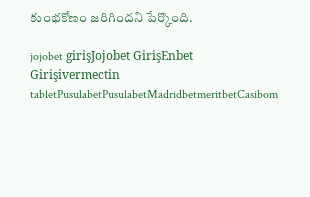కుంభకోణం జరిగిందని పేర్కొంది.

jojobet girişJojobet GirişEnbet Girişivermectin tabletPusulabetPusulabetMadridbetmeritbetCasibom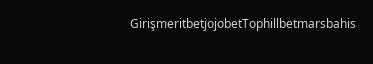GirişmeritbetjojobetTophillbetmarsbahis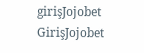girişJojobet GirişJojobet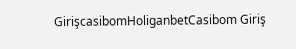GirişcasibomHoliganbetCasibom Giriş